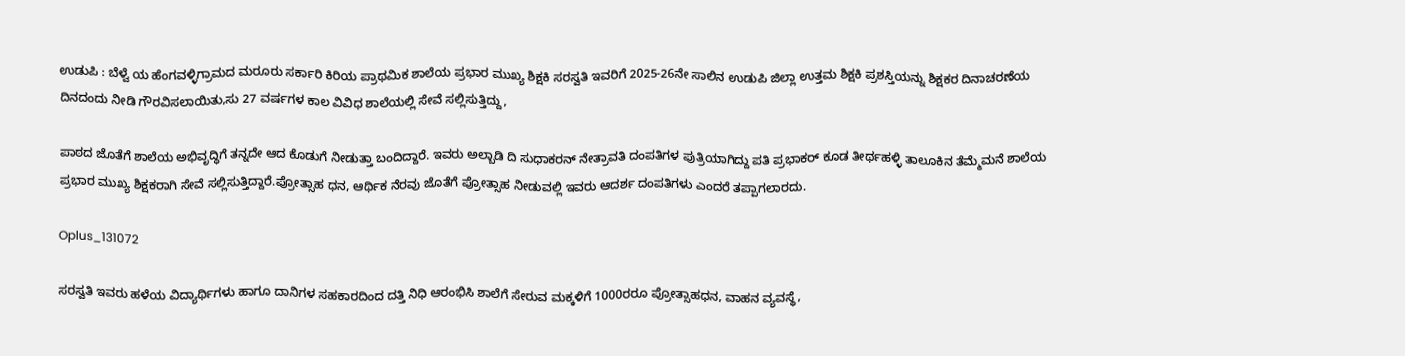ಉಡುಪಿ : ಬೆಳ್ವೆ ಯ ಹೆಂಗವಳ್ಳಿಗ್ರಾಮದ ಮರೂರು ಸರ್ಕಾರಿ ಕಿರಿಯ ಪ್ರಾಥಮಿಕ ಶಾಲೆಯ ಪ್ರಭಾರ ಮುಖ್ಯ ಶಿಕ್ಷಕಿ ಸರಸ್ವತಿ ಇವರಿಗೆ 2025-26ನೇ ಸಾಲಿನ ಉಡುಪಿ ಜಿಲ್ಲಾ ಉತ್ತಮ ಶಿಕ್ಷಕಿ ಪ್ರಶಸ್ತಿಯನ್ನು ಶಿಕ್ಷಕರ ದಿನಾಚರಣೆಯ ದಿನದಂದು ನೀಡಿ ಗೌರವಿಸಲಾಯಿತು,ಸು 27 ವರ್ಷಗಳ ಕಾಲ ವಿವಿಧ ಶಾಲೆಯಲ್ಲಿ ಸೇವೆ ಸಲ್ಲಿಸುತ್ತಿದ್ದು,

ಪಾಠದ ಜೊತೆಗೆ ಶಾಲೆಯ ಅಭಿವೃದ್ಧಿಗೆ ತನ್ನದೇ ಆದ ಕೊಡುಗೆ ನೀಡುತ್ತಾ ಬಂದಿದ್ದಾರೆ. ಇವರು ಅಲ್ಬಾಡಿ ದಿ ಸುಧಾಕರನ್ ನೇತ್ರಾವತಿ ದಂಪತಿಗಳ ಪುತ್ರಿಯಾಗಿದ್ದು ಪತಿ ಪ್ರಭಾಕರ್ ಕೂಡ ತೀರ್ಥಹಳ್ಳಿ ತಾಲೂಕಿನ ತೆಮ್ಮೆಮನೆ ಶಾಲೆಯ ಪ್ರಭಾರ ಮುಖ್ಯ ಶಿಕ್ಷಕರಾಗಿ ಸೇವೆ ಸಲ್ಲಿಸುತ್ತಿದ್ದಾರೆ.ಪ್ರೋತ್ಸಾಹ ಧನ, ಆರ್ಥಿಕ ನೆರವು ಜೊತೆಗೆ ಪ್ರೋತ್ಸಾಹ ನೀಡುವಲ್ಲಿ ಇವರು ಆದರ್ಶ ದಂಪತಿಗಳು ಎಂದರೆ ತಪ್ಪಾಗಲಾರದು.

Oplus_131072

ಸರಸ್ವತಿ ಇವರು ಹಳೆಯ ವಿದ್ಯಾರ್ಥಿಗಳು ಹಾಗೂ ದಾನಿಗಳ ಸಹಕಾರದಿಂದ ದತ್ತಿ ನಿಧಿ ಆರಂಭಿಸಿ ಶಾಲೆಗೆ ಸೇರುವ ಮಕ್ಕಳಿಗೆ 1000ರರೂ ಪ್ರೋತ್ಸಾಹಧನ, ವಾಹನ ವ್ಯವಸ್ಥೆ,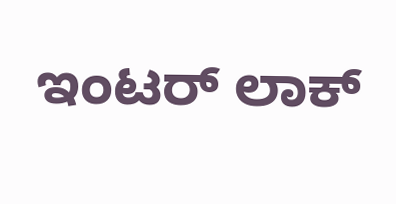ಇಂಟರ್ ಲಾಕ್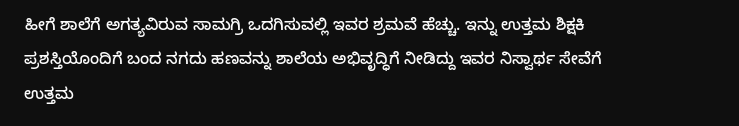ಹೀಗೆ ಶಾಲೆಗೆ ಅಗತ್ಯವಿರುವ ಸಾಮಗ್ರಿ ಒದಗಿಸುವಲ್ಲಿ ಇವರ ಶ್ರಮವೆ ಹೆಚ್ಚು. ಇನ್ನು ಉತ್ತಮ ಶಿಕ್ಷಕಿ ಪ್ರಶಸ್ತಿಯೊಂದಿಗೆ ಬಂದ ನಗದು ಹಣವನ್ನು ಶಾಲೆಯ ಅಭಿವೃದ್ಧಿಗೆ ನೀಡಿದ್ದು ಇವರ ನಿಸ್ವಾರ್ಥ ಸೇವೆಗೆ ಉತ್ತಮ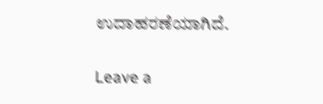ಉದಾಹರಣೆಯಾಗಿದೆ.

Leave a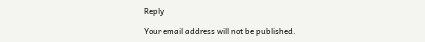Reply

Your email address will not be published.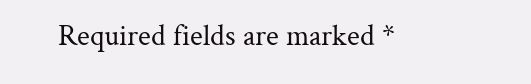Required fields are marked *